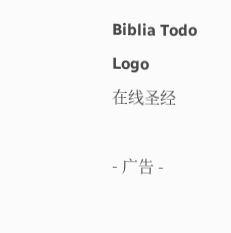Biblia Todo Logo
在线圣经

- 广告 -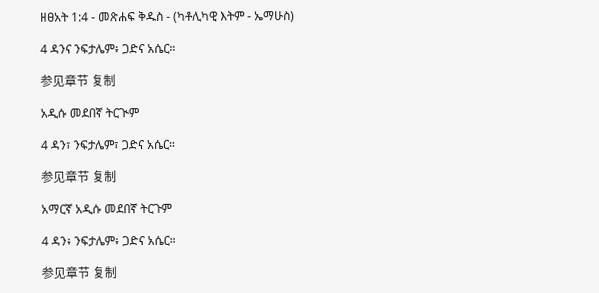ዘፀአት 1:4 - መጽሐፍ ቅዱስ - (ካቶሊካዊ እትም - ኤማሁስ)

4 ዳንና ንፍታሌም፥ ጋድና አሴር።

参见章节 复制

አዲሱ መደበኛ ትርጒም

4 ዳን፣ ንፍታሌም፣ ጋድና አሴር።

参见章节 复制

አማርኛ አዲሱ መደበኛ ትርጉም

4 ዳን፥ ንፍታሌም፥ ጋድና አሴር።

参见章节 复制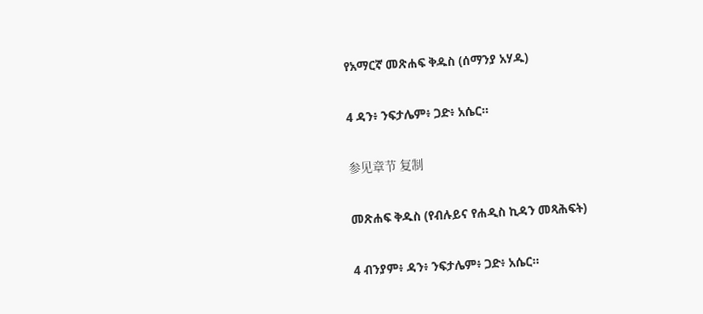የአማርኛ መጽሐፍ ቅዱስ (ሰማንያ አሃዱ)

4 ዳን፥ ንፍታሌም፥ ጋድ፥ አሴር።

参见章节 复制

መጽሐፍ ቅዱስ (የብሉይና የሐዲስ ኪዳን መጻሕፍት)

4 ብንያም፥ ዳን፥ ንፍታሌም፥ ጋድ፥ አሴር።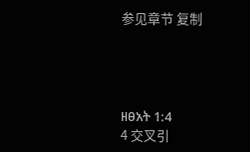参见章节 复制




ዘፀአት 1:4
4 交叉引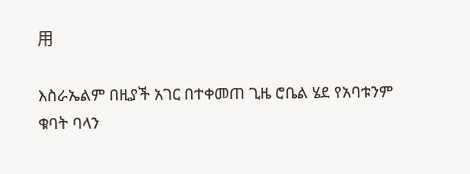用

እስራኤልም በዚያች አገር በተቀመጠ ጊዜ ሮቤል ሄደ የአባቱንም ቁባት ባላን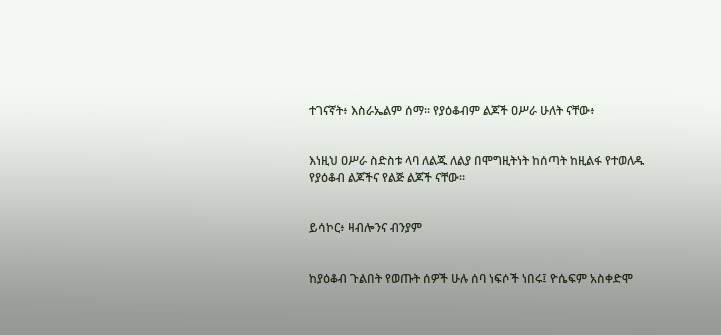ተገናኛት፥ እስራኤልም ሰማ። የያዕቆብም ልጆች ዐሥራ ሁለት ናቸው፥


እነዚህ ዐሥራ ስድስቱ ላባ ለልጁ ለልያ በሞግዚትነት ከሰጣት ከዚልፋ የተወለዱ የያዕቆብ ልጆችና የልጅ ልጆች ናቸው።


ይሳኮር፥ ዛብሎንና ብንያም


ከያዕቆብ ጉልበት የወጡት ሰዎች ሁሉ ሰባ ነፍሶች ነበሩ፤ ዮሴፍም አስቀድሞ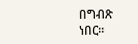በግብጽ ነበር።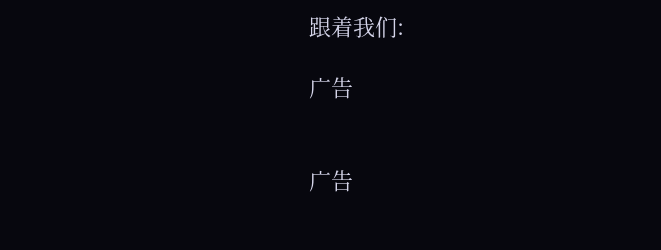跟着我们:

广告


广告